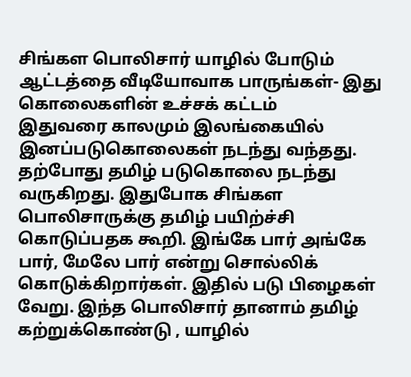சிங்கள பொலிசார் யாழில் போடும் ஆட்டத்தை வீடியோவாக பாருங்கள்- இது கொலைகளின் உச்சக் கட்டம்
இதுவரை காலமும் இலங்கையில் இனப்படுகொலைகள் நடந்து வந்தது. தற்போது தமிழ் படுகொலை நடந்து வருகிறது. இதுபோக சிங்கள பொலிசாருக்கு தமிழ் பயிற்ச்சி கொடுப்பதக கூறி. இங்கே பார் அங்கே பார், மேலே பார் என்று சொல்லிக் கொடுக்கிறார்கள். இதில் படு பிழைகள் வேறு. இந்த பொலிசார் தானாம் தமிழ் கற்றுக்கொண்டு , யாழில்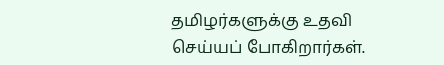தமிழர்களுக்கு உதவி செய்யப் போகிறார்கள்.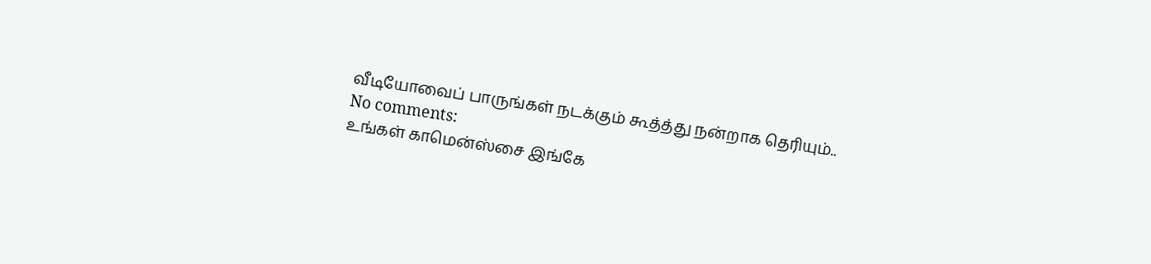வீடியோவைப் பாருங்கள் நடக்கும் கூத்த்து நன்றாக தெரியும்..
No comments:
உங்கள் காமென்ஸ்சை இங்கே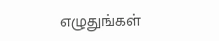எழுதுங்கள்